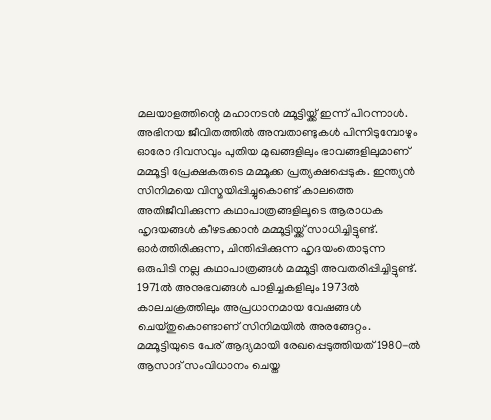മലയാളത്തിന്റെ മഹാനടൻ മ്മൂട്ടിയ്ക്ക് ഇന്ന് പിറന്നാൾ. അഭിനയ ജീവിതത്തിൽ അമ്പതാണ്ടുകൾ പിന്നിടുമ്പോഴും ഓരോ ദിവസവും പുതിയ മുഖങ്ങളിലും ഭാവങ്ങളിലുമാണ് മമ്മൂട്ടി പ്രേക്ഷകരുടെ മമ്മൂക്ക പ്രത്യക്ഷപ്പെടുക. ഇന്ത്യൻ സിനിമയെ വിസ്മയിപ്പിച്ചുകൊണ്ട് കാലത്തെ അതിജീവിക്കുന്ന കഥാപാത്രങ്ങളിലൂടെ ആരാധക ഹൃദയങ്ങൾ കീഴടക്കാൻ മമ്മൂട്ടിയ്ക്ക് സാധിച്ചിട്ടുണ്ട്. ഓർത്തിരിക്കുന്ന, ചിന്തിപ്പിക്കുന്ന ഹൃദയംതൊടുന്ന ഒരുപിടി നല്ല കഥാപാത്രങ്ങൾ മമ്മൂട്ടി അവതരിപ്പിച്ചിട്ടുണ്ട്.
1971ൽ അനുഭവങ്ങൾ പാളിച്ചകളിലും 1973ൽ കാലചക്രത്തിലും അപ്രധാനമായ വേഷങ്ങൾ ചെയ്തുകൊണ്ടാണ് സിനിമയിൽ അരങ്ങേറ്റം. മമ്മൂട്ടിയുടെ പേര് ആദ്യമായി രേഖപ്പെടുത്തിയത് 1980-ൽ ആസാദ് സംവിധാനം ചെയ്ത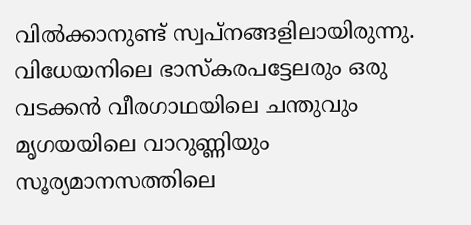വിൽക്കാനുണ്ട് സ്വപ്നങ്ങളിലായിരുന്നു. വിധേയനിലെ ഭാസ്കരപട്ടേലരും ഒരു വടക്കൻ വീരഗാഥയിലെ ചന്തുവും മൃഗയയിലെ വാറുണ്ണിയും സൂര്യമാനസത്തിലെ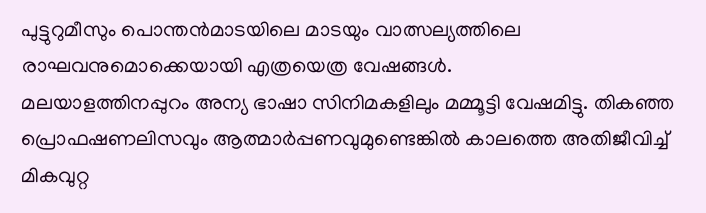പുട്ടുറുമീസും പൊന്തൻമാടയിലെ മാടയും വാത്സല്യത്തിലെ രാഘവനുമൊക്കെയായി എത്രയെത്ര വേഷങ്ങൾ.
മലയാളത്തിനപ്പുറം അന്യ ഭാഷാ സിനിമകളിലും മമ്മൂട്ടി വേഷമിട്ടു. തികഞ്ഞ പ്രൊഫഷണലിസവും ആത്മാർപ്പണവുമുണ്ടെങ്കിൽ കാലത്തെ അതിജീവിച്ച് മികവുറ്റ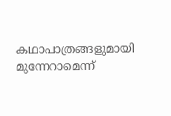കഥാപാത്രങ്ങളുമായി മുന്നേറാമെന്ന്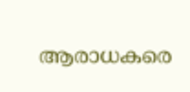ആരാധകരെ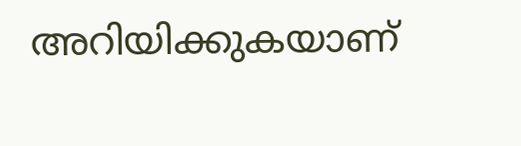അറിയിക്കുകയാണ്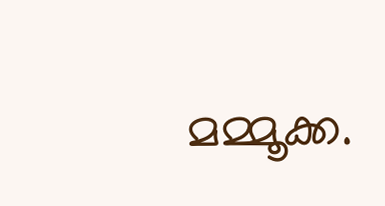മമ്മൂക്ക.